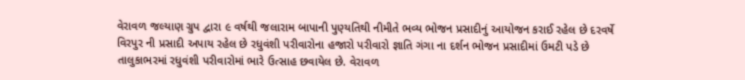વેરાવળ જલ્યાણ ગ્રુપ દ્વારા ૯ વર્ષથી જલારામ બાપાની પુણ્યતિથી નીમીતે ભવ્ય ભોજન પ્રસાદીનું આયોજન કરાઈ રહેલ છે દરવર્ષે વિરપુર ની પ્રસાદી અપાય રહેલ છે રધુવંશી પરીવારોના હજારો પરીવારો જ્ઞાતિ ગંગા ના દર્શન ભોજન પ્રસાદીમાં ઉમટી પડે છે તાલુકાભરમાં રધુવંશી પરીવારોમાં ભારે ઉત્સાહ છવાયેલ છે. વેરાવળ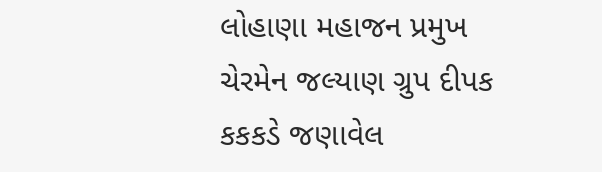લોહાણા મહાજન પ્રમુખ ચેરમેન જલ્યાણ ગ્રુપ દીપક કકકડે જણાવેલ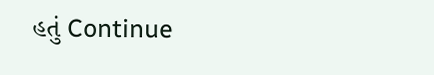હતું Continue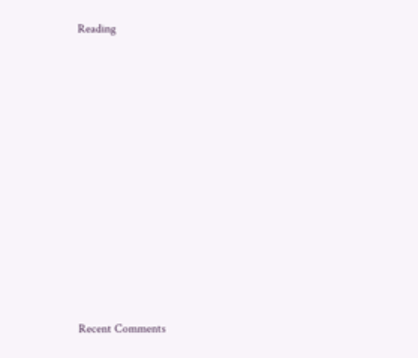Reading















Recent Comments